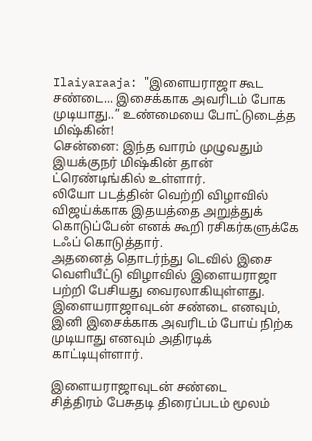Ilaiyaraaja: "இளையராஜா கூட சண்டை... இசைக்காக அவரிடம் போக முடியாது..” உண்மையை போட்டுடைத்த மிஷ்கின்!
சென்னை: இந்த வாரம் முழுவதும் இயக்குநர் மிஷ்கின் தான் ட்ரெண்டிங்கில் உள்ளார்.
லியோ படத்தின் வெற்றி விழாவில் விஜய்க்காக இதயத்தை அறுத்துக் கொடுப்பேன் எனக் கூறி ரசிகர்களுக்கே டஃப் கொடுத்தார்.
அதனைத் தொடர்ந்து டெவில் இசை வெளியீட்டு விழாவில் இளையராஜா பற்றி பேசியது வைரலாகியுள்ளது.
இளையராஜாவுடன் சண்டை எனவும், இனி இசைக்காக அவரிடம் போய் நிற்க முடியாது எனவும் அதிரடிக் காட்டியுள்ளார்.

இளையராஜாவுடன் சண்டை
சித்திரம் பேசுதடி திரைப்படம் மூலம்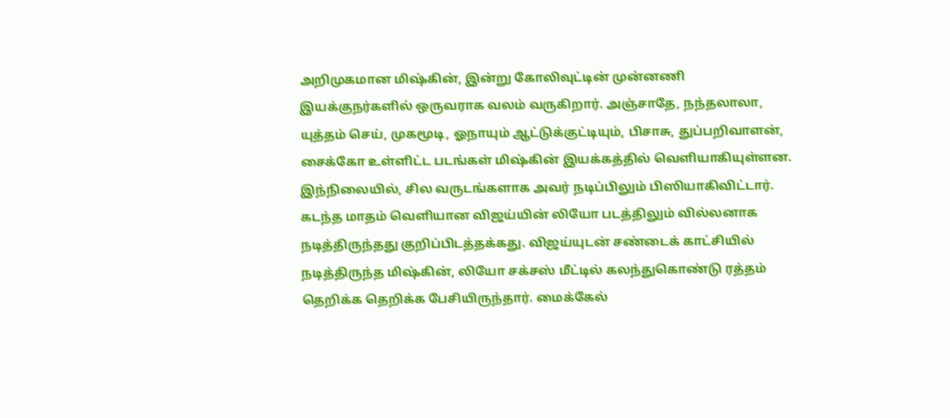அறிமுகமான மிஷ்கின், இன்று கோலிவுட்டின் முன்னணி இயக்குநர்களில் ஒருவராக வலம் வருகிறார். அஞ்சாதே, நந்தலாலா, யுத்தம் செய், முகமூடி, ஓநாயும் ஆட்டுக்குட்டியும், பிசாசு, துப்பறிவாளன், சைக்கோ உள்ளிட்ட படங்கள் மிஷ்கின் இயக்கத்தில் வெளியாகியுள்ளன. இந்நிலையில், சில வருடங்களாக அவர் நடிப்பிலும் பிஸியாகிவிட்டார்.
கடந்த மாதம் வெளியான விஜய்யின் லியோ படத்திலும் வில்லனாக நடித்திருந்தது குறிப்பிடத்தக்கது. விஜய்யுடன் சண்டைக் காட்சியில் நடித்திருந்த மிஷ்கின், லியோ சக்சஸ் மீட்டில் கலந்துகொண்டு ரத்தம் தெறிக்க தெறிக்க பேசியிருந்தார். மைக்கேல்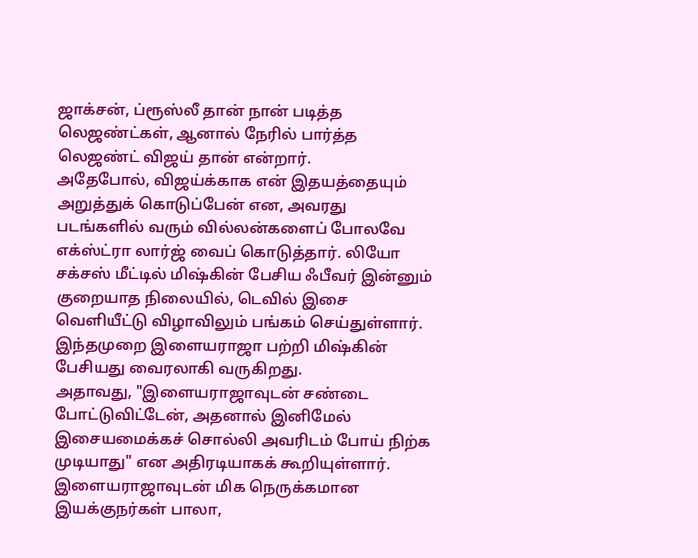ஜாக்சன், ப்ரூஸ்லீ தான் நான் படித்த லெஜண்ட்கள், ஆனால் நேரில் பார்த்த லெஜண்ட் விஜய் தான் என்றார்.
அதேபோல், விஜய்க்காக என் இதயத்தையும் அறுத்துக் கொடுப்பேன் என, அவரது படங்களில் வரும் வில்லன்களைப் போலவே எக்ஸ்ட்ரா லார்ஜ் வைப் கொடுத்தார். லியோ சக்சஸ் மீட்டில் மிஷ்கின் பேசிய ஃபீவர் இன்னும் குறையாத நிலையில், டெவில் இசை வெளியீட்டு விழாவிலும் பங்கம் செய்துள்ளார். இந்தமுறை இளையராஜா பற்றி மிஷ்கின் பேசியது வைரலாகி வருகிறது.
அதாவது, "இளையராஜாவுடன் சண்டை போட்டுவிட்டேன், அதனால் இனிமேல் இசையமைக்கச் சொல்லி அவரிடம் போய் நிற்க முடியாது" என அதிரடியாகக் கூறியுள்ளார். இளையராஜாவுடன் மிக நெருக்கமான இயக்குநர்கள் பாலா,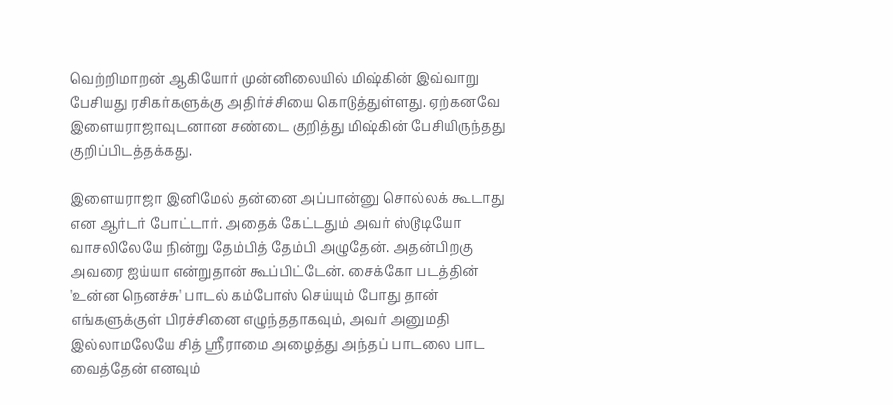வெற்றிமாறன் ஆகியோர் முன்னிலையில் மிஷ்கின் இவ்வாறு பேசியது ரசிகர்களுக்கு அதிர்ச்சியை கொடுத்துள்ளது. ஏற்கனவே இளையராஜாவுடனான சண்டை குறித்து மிஷ்கின் பேசியிருந்தது குறிப்பிடத்தக்கது.

இளையராஜா இனிமேல் தன்னை அப்பான்னு சொல்லக் கூடாது என ஆர்டர் போட்டார். அதைக் கேட்டதும் அவர் ஸ்டூடியோ வாசலிலேயே நின்று தேம்பித் தேம்பி அழுதேன். அதன்பிறகு அவரை ஐய்யா என்றுதான் கூப்பிட்டேன். சைக்கோ படத்தின் 'உன்ன நெனச்சு' பாடல் கம்போஸ் செய்யும் போது தான் எங்களுக்குள் பிரச்சினை எழுந்ததாகவும், அவர் அனுமதி இல்லாமலேயே சித் ஸ்ரீராமை அழைத்து அந்தப் பாடலை பாட வைத்தேன் எனவும்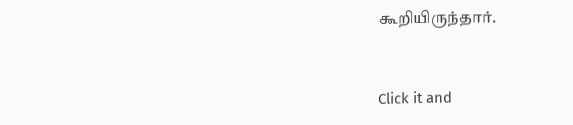கூறியிருந்தார்.


Click it and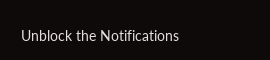Unblock the Notifications